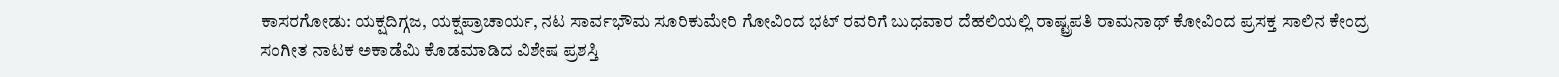ಕಾಸರಗೋಡು: ಯಕ್ಷದಿಗ್ಗಜ, ಯಕ್ಷಪ್ರಾಚಾರ್ಯ, ನಟ ಸಾರ್ವಭೌಮ ಸೂರಿಕುಮೇರಿ ಗೋವಿಂದ ಭಟ್ ರವರಿಗೆ ಬುಧವಾರ ದೆಹಲಿಯಲ್ಲಿ ರಾಷ್ಟ್ರಪತಿ ರಾಮನಾಥ್ ಕೋವಿಂದ ಪ್ರಸಕ್ತ ಸಾಲಿನ ಕೇಂದ್ರ ಸಂಗೀತ ನಾಟಕ ಅಕಾಡೆಮಿ ಕೊಡಮಾಡಿದ ವಿಶೇಷ ಪ್ರಶಸ್ತಿ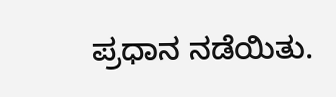ಪ್ರಧಾನ ನಡೆಯಿತು.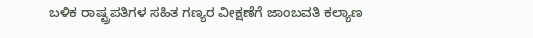ಬಳಿಕ ರಾಷ್ಟ್ರಪತಿಗಳ ಸಹಿತ ಗಣ್ಯರ ವೀಕ್ಷಣೆಗೆ ಜಾಂಬವತಿ ಕಲ್ಯಾಣ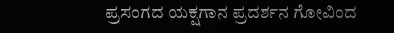ಪ್ರಸಂಗದ ಯಕ್ಷಗಾನ ಪ್ರದರ್ಶನ ಗೋವಿಂದ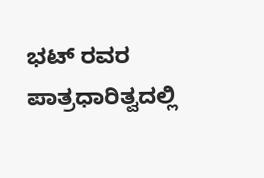ಭಟ್ ರವರ ಪಾತ್ರಧಾರಿತ್ವದಲ್ಲಿ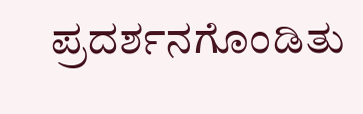ಪ್ರದರ್ಶನಗೊಂಡಿತು